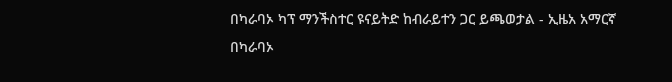በካራባኦ ካፕ ማንችስተር ዩናይትድ ከብራይተን ጋር ይጫወታል - ኢዜአ አማርኛ
በካራባኦ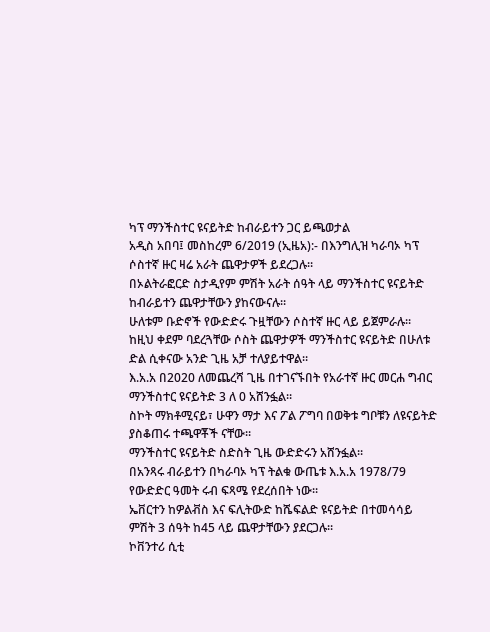ካፕ ማንችስተር ዩናይትድ ከብራይተን ጋር ይጫወታል
አዲስ አበባ፤ መስከረም 6/2019 (ኢዜአ):- በእንግሊዝ ካራባኦ ካፕ ሶስተኛ ዙር ዛሬ አራት ጨዋታዎች ይደረጋሉ።
በኦልትራፎርድ ስታዲየም ምሽት አራት ሰዓት ላይ ማንችስተር ዩናይትድ ከብራይተን ጨዋታቸውን ያከናውናሉ።
ሁለቱም ቡድኖች የውድድሩ ጉዟቸውን ሶስተኛ ዙር ላይ ይጀምራሉ።
ከዚህ ቀደም ባደረጓቸው ሶስት ጨዋታዎች ማንችስተር ዩናይትድ በሁለቱ ድል ሲቀናው አንድ ጊዜ አቻ ተለያይተዋል።
እ.አ.አ በ2020 ለመጨረሻ ጊዜ በተገናኙበት የአራተኛ ዙር መርሐ ግብር ማንችስተር ዩናይትድ 3 ለ 0 አሸንፏል።
ስኮት ማክቶሚናይ፣ ሁዋን ማታ እና ፖል ፖግባ በወቅቱ ግቦቹን ለዩናይትድ ያስቆጠሩ ተጫዋቾች ናቸው።
ማንችስተር ዩናይትድ ስድስት ጊዜ ውድድሩን አሸንፏል።
በአንጻሩ ብራይተን በካራባኦ ካፕ ትልቁ ውጤቱ እ.አ.አ 1978/79 የውድድር ዓመት ሩብ ፍጻሜ የደረሰበት ነው።
ኤቨርተን ከዎልቭስ እና ፍሊትውድ ከሼፍልድ ዩናይትድ በተመሳሳይ ምሽት 3 ሰዓት ከ45 ላይ ጨዋታቸውን ያደርጋሉ።
ኮቨንተሪ ሲቲ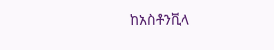ከአስቶንቪላ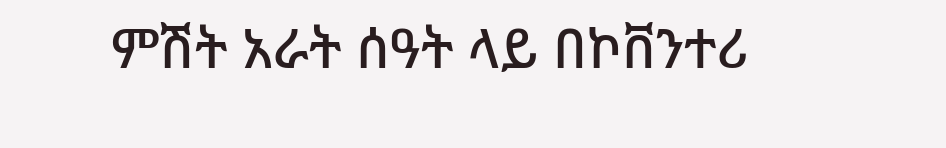ምሽት አራት ሰዓት ላይ በኮቨንተሪ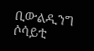ቢውልዲንግ ሶሳይቲ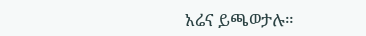አሬና ይጫወታሉ።